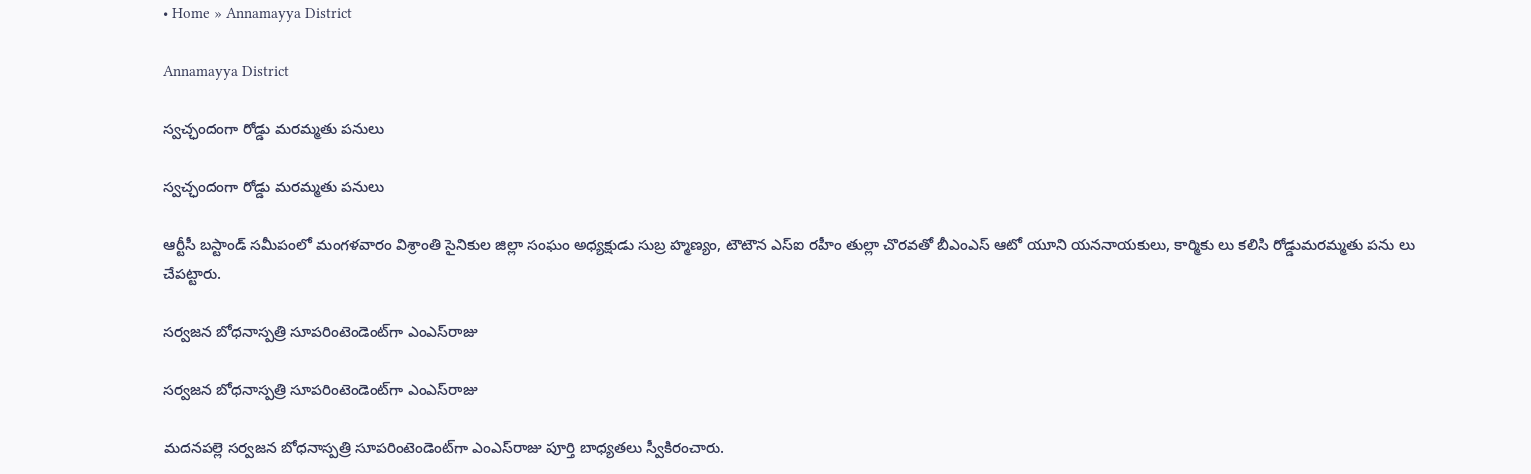• Home » Annamayya District

Annamayya District

స్వచ్ఛందంగా రోడ్డు మరమ్మతు పనులు

స్వచ్ఛందంగా రోడ్డు మరమ్మతు పనులు

ఆర్టీసీ బస్టాండ్‌ సమీపంలో మంగళవారం విశ్రాంతి సైనికుల జిల్లా సంఘం అధ్యక్షుడు సుబ్ర హ్మణ్యం, టౌటౌన ఎస్‌ఐ రహీం తుల్లా చొరవతో బీఎంఎస్‌ ఆటో యూని యననాయకులు, కార్మికు లు కలిసి రోడ్డుమరమ్మతు పను లు చేపట్టారు.

సర్వజన బోధనాస్పత్రి సూపరింటెండెంట్‌గా ఎంఎస్‌రాజు

సర్వజన బోధనాస్పత్రి సూపరింటెండెంట్‌గా ఎంఎస్‌రాజు

మదనపల్లె సర్వజన బోధనాస్పత్రి సూపరింటెండెంట్‌గా ఎంఎస్‌రాజు పూర్తి బాధ్యతలు స్వీకిరంచారు.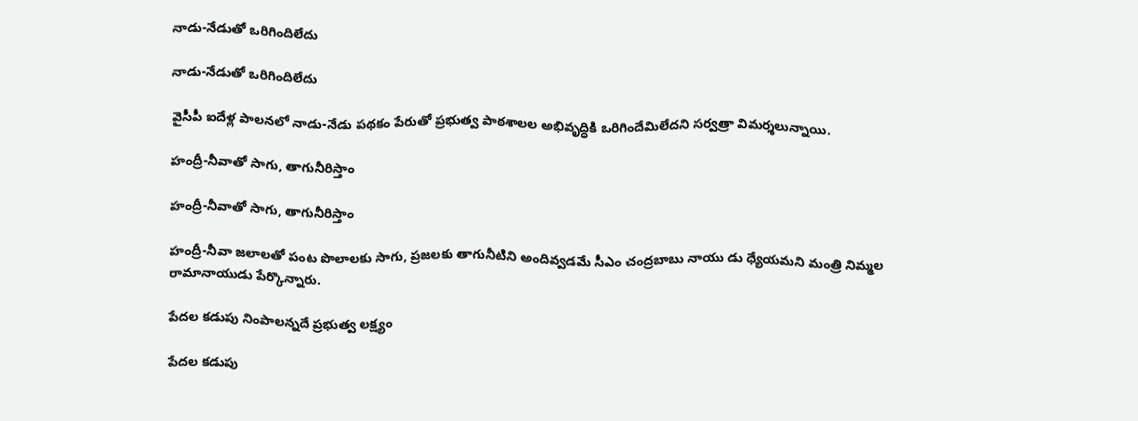నాడు-నేడుతో ఒరిగిందిలేదు

నాడు-నేడుతో ఒరిగిందిలేదు

వైసీపీ ఐదేళ్ల పాలనలో నాడు-నేడు పథకం పేరుతో ప్రభుత్వ పాఠశాలల అభివృద్ధికి ఒరిగిందేమిలేదని సర్వత్రా విమర్శలున్నాయి.

హంద్రీ-నీవాతో సాగు, తాగునీరిస్తాం

హంద్రీ-నీవాతో సాగు, తాగునీరిస్తాం

హంద్రీ-నీవా జలాలతో పంట పొలాలకు సాగు, ప్రజలకు తాగునీటిని అందివ్వడమే సీఎం చంద్రబాబు నాయు డు ధ్యేయమని మంత్రి నిమ్మల రామానాయుడు పేర్కొన్నారు.

పేదల కడుపు నింపాలన్నదే ప్రభుత్వ లక్ష్యం

పేదల కడుపు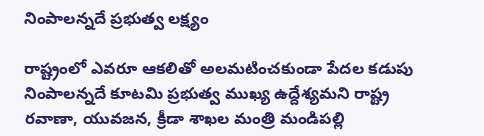నింపాలన్నదే ప్రభుత్వ లక్ష్యం

రాష్ట్రంలో ఎవరూ ఆకలితో అలమటించకుండా పేదల కడుపు నింపాలన్నదే కూటమి ప్రభుత్వ ముఖ్య ఉద్దేశ్యమని రాష్ట్ర రవాణా, యువజన, క్రీడా శాఖల మంత్రి మండిపల్లి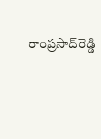రాంప్రసాద్‌రెడ్డి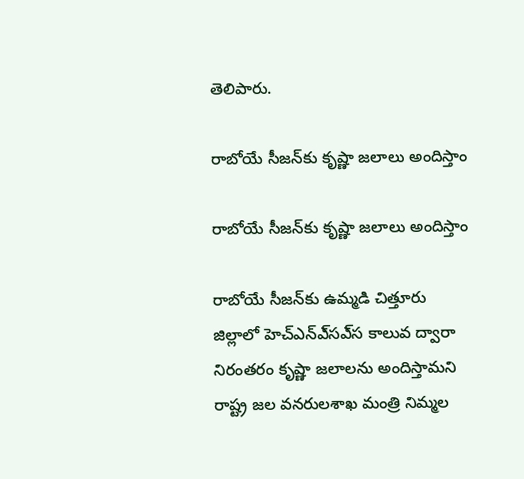తెలిపారు.

రాబోయే సీజన్‌కు కృష్ణా జలాలు అందిస్తాం

రాబోయే సీజన్‌కు కృష్ణా జలాలు అందిస్తాం

రాబోయే సీజన్‌కు ఉమ్మడి చిత్తూరు జిల్లాలో హెచ్‌ఎన్‌ఎ్‌సఎ్‌స కాలువ ద్వారా నిరంతరం కృష్ణా జలాలను అందిస్తామని రాష్ట్ర జల వనరులశాఖ మంత్రి నిమ్మల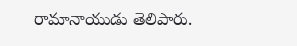రామానాయుడు తెలిపారు.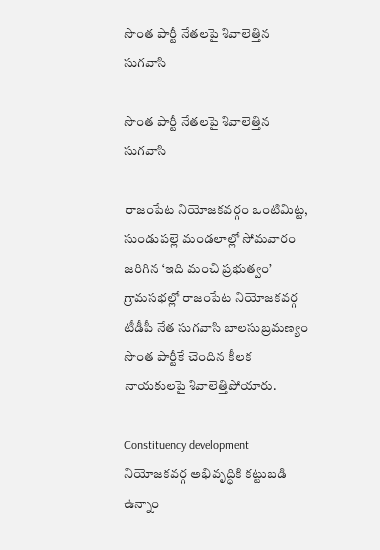సొంత పార్టీ నేతలపై శివాలెత్తిన సుగవాసి

సొంత పార్టీ నేతలపై శివాలెత్తిన సుగవాసి

రాజంపేట నియోజకవర్గం ఒంటిమిట్ట, సుండుపల్లె మండలాల్లో సోమవారం జరిగిన ‘ఇది మంచి ప్రభుత్వం’ గ్రామసభల్లో రాజంపేట నియోజకవర్గ టీడీపీ నేత సుగవాసి బాలసుబ్రమణ్యం సొంత పార్టీకే చెందిన కీలక నాయకులపై శివాలెత్తిపోయారు.

Constituency development నియోజకవర్గ అభివృద్ధికి కట్టుబడి ఉన్నాం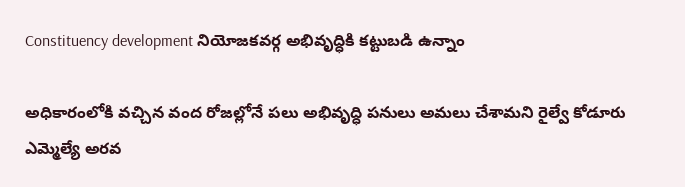Constituency development నియోజకవర్గ అభివృద్ధికి కట్టుబడి ఉన్నాం

అధికారంలోకి వచ్చిన వంద రోజల్లోనే పలు అభివృద్ధి పనులు అమలు చేశామని రైల్వే కోడూరు ఎమ్మెల్యే అరవ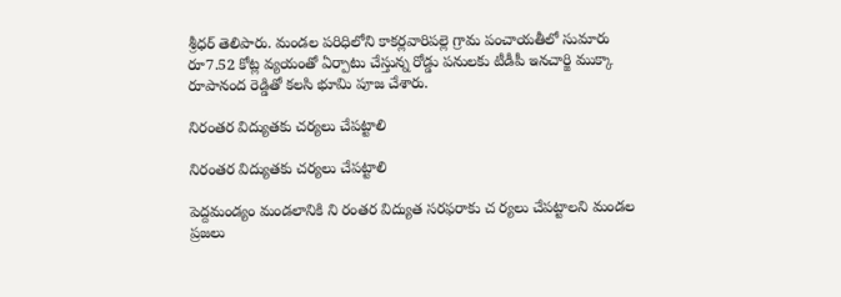శ్రీధర్‌ తెలిపారు. మండల పరిధిలోని కాకర్లవారిపల్లె గ్రామ పంచాయతీలో సుమారు రూ7.52 కోట్ల వ్యయంతో ఏర్పాటు చేస్తున్న రోడ్డు పనులకు టీడీపీ ఇనచార్జి ముక్కా రూపానంద రెడ్డితో కలసి భూమి పూజ చేశారు.

నిరంతర విద్యుతకు చర్యలు చేపట్టాలి

నిరంతర విద్యుతకు చర్యలు చేపట్టాలి

పెద్దమండ్యం మండలానికి ని రంతర విద్యుత సరఫరాకు చ ర్యలు చేపట్టాలని మండల ప్రజలు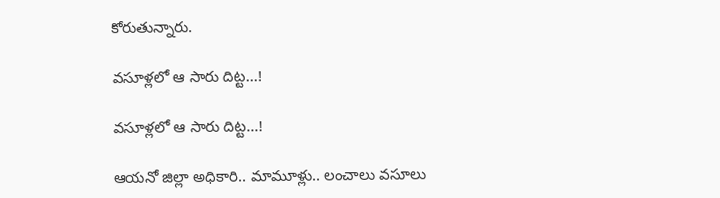కోరుతున్నారు.

వసూళ్లలో ఆ సారు దిట్ట...!

వసూళ్లలో ఆ సారు దిట్ట...!

ఆయనో జిల్లా అధికారి.. మామూళ్లు.. లంచాలు వసూలు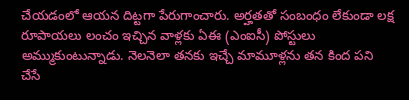చేయడంలో ఆయన దిట్టగా పేరుగాంచారు. అర్హతతో సంబంధం లేకుండా లక్ష రూపాయలు లంచం ఇచ్చిన వాళ్లకు ఏఈ (ఎంఐసీ) పోస్టులు అమ్ముకుంటున్నాడు. నెలనెలా తనకు ఇచ్చే మామూళ్లను తన కింద పని చేసే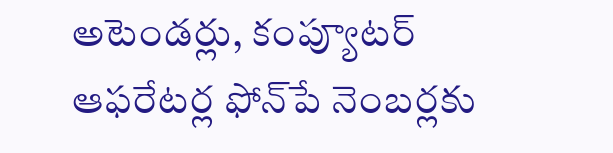అటెండర్లు, కంప్యూటర్‌ ఆఫరేటర్ల ఫోన్‌పే నెంబర్లకు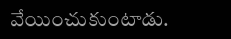వేయించుకుంటాడు.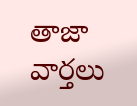తాజా వార్తలు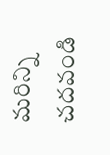మరిన్ని చదవండి